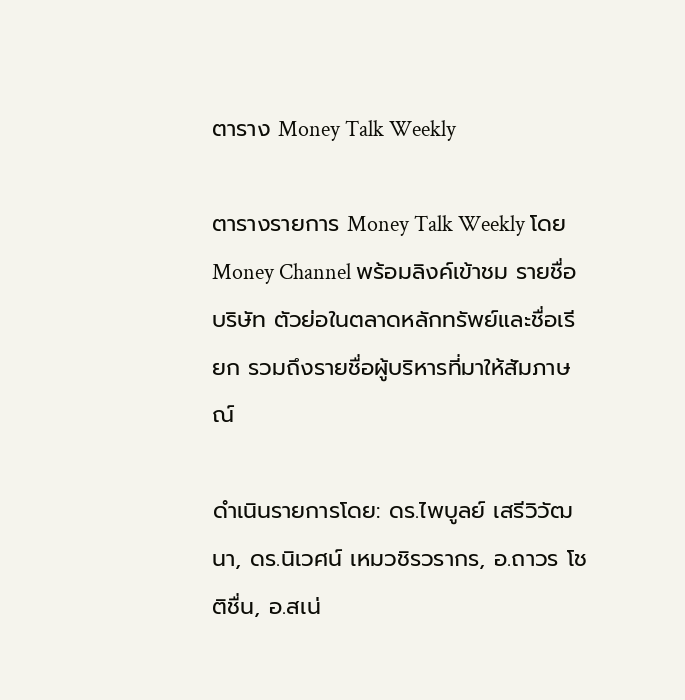ตาราง Money Talk Weekly

ตารางรายการ Money Talk Weekly โดย Money Channel พร้อมลิงค์เข้าชม รายชื่อบริษัท ตัวย่อในตลาดหลักทรัพย์และชื่อเรียก รวมถึงรายชื่อผู้บริหารที่มาให้สัมภาษณ์

ดำเนินรายการโดย: ดร.ไพบูลย์ เสรีวิวัฒนา, ดร.นิเวศน์ เหมวชิรวรากร, อ.ถาวร โชติชื่น, อ.สเน่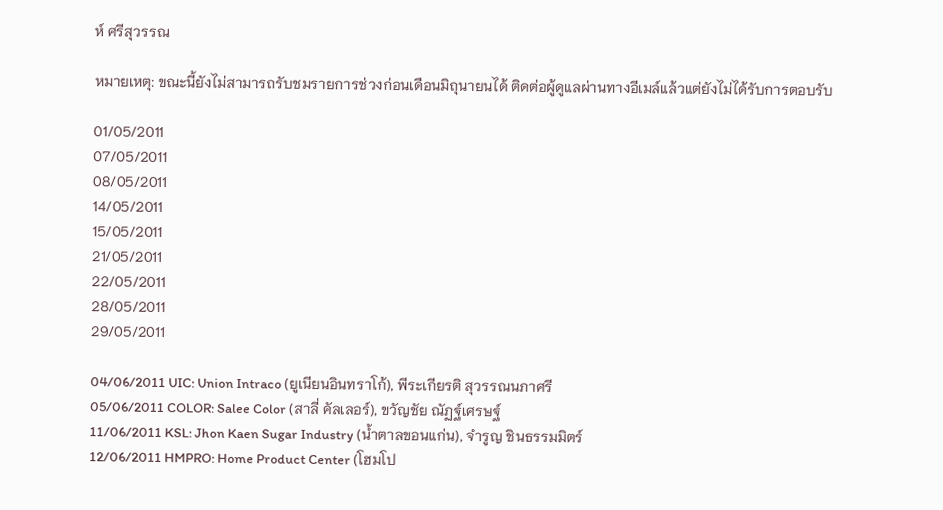ห์ ศรีสุวรรณ

หมายเหตุ: ขณะนี้ยังไม่สามารถรับชมรายการช่วงก่อนเดือนมิถุนายนได้ ติดต่อผู้ดูแลผ่านทางอีเมล์แล้วแต่ยังไม่ได้รับการตอบรับ

01/05/2011
07/05/2011
08/05/2011
14/05/2011
15/05/2011
21/05/2011
22/05/2011
28/05/2011
29/05/2011

04/06/2011 UIC: Union Intraco (ยูเนียนอินทราโก้), พีระเกียรติ สุวรรณนภาศรี
05/06/2011 COLOR: Salee Color (สาลี่ คัลเลอร์), ขวัญชัย ณัฏฐ์เศรษฐ์
11/06/2011 KSL: Jhon Kaen Sugar Industry (น้ำตาลขอนแก่น), จำรูญ ชินธรรมมิตร์
12/06/2011 HMPRO: Home Product Center (โฮมโป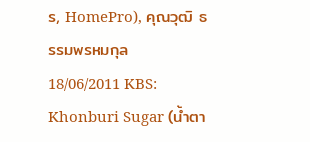ร, HomePro), คุณวุฒิ ธรรมพรหมกุล
18/06/2011 KBS: Khonburi Sugar (น้ำตา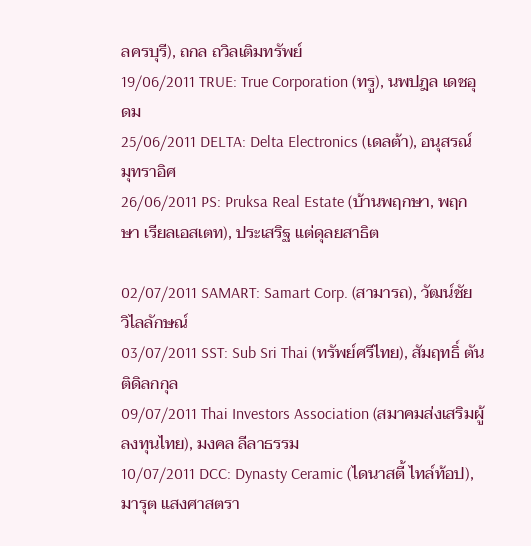ลครบุรี), ถกล ถวิลเติมทรัพย์
19/06/2011 TRUE: True Corporation (ทรู), นพปฎล เดชอุดม
25/06/2011 DELTA: Delta Electronics (เดลต้า), อนุสรณ์ มุทราอิศ
26/06/2011 PS: Pruksa Real Estate (บ้านพฤกษา, พฤกษา เรียลเอสเตท), ประเสริฐ แต่ดุลยสาธิต

02/07/2011 SAMART: Samart Corp. (สามารถ), วัฒน์ชัย วิไลลักษณ์
03/07/2011 SST: Sub Sri Thai (ทรัพย์ศรีไทย), สัมฤทธิ์ ตันติดิลกกุล
09/07/2011 Thai Investors Association (สมาคมส่งเสริมผู้ลงทุนไทย), มงคล ลีลาธรรม
10/07/2011 DCC: Dynasty Ceramic (ไดนาสตี้ ไทล์ท้อป), มารุต แสงศาสตรา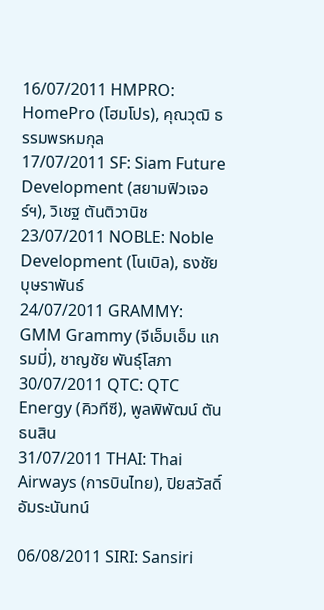16/07/2011 HMPRO: HomePro (โฮมโปร), คุณวุฒิ ธรรมพรหมกุล
17/07/2011 SF: Siam Future Development (สยามฟิวเจอร์ฯ), วิเชฐ ตันติวานิช
23/07/2011 NOBLE: Noble Development (โนเบิล), ธงชัย บุษราพันธ์
24/07/2011 GRAMMY: GMM Grammy (จีเอ็มเอ็ม แกรมมี่), ชาญชัย พันธุ์โสภา
30/07/2011 QTC: QTC Energy (คิวทีซี), พูลพิพัฒน์ ตันธนสิน
31/07/2011 THAI: Thai Airways (การบินไทย), ปิยสวัสดิ์ อัมระนันทน์

06/08/2011 SIRI: Sansiri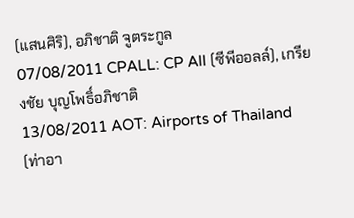(แสนศิริ), อภิชาติ จูตระกูล
07/08/2011 CPALL: CP All (ซีพีออลล์), เกรียงชัย บุญโพธิ์อภิชาติ
13/08/2011 AOT: Airports of Thailand (ท่าอา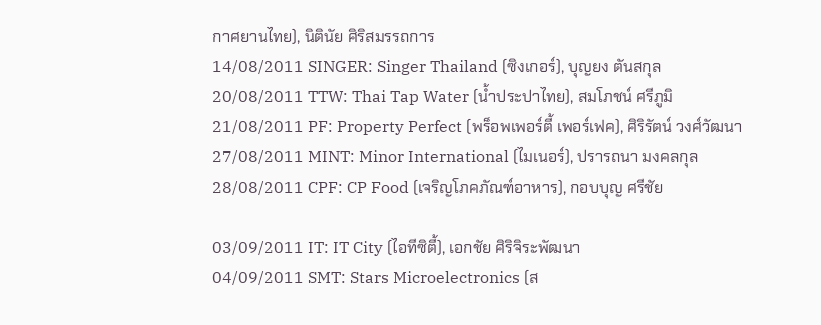กาศยานไทย), นิตินัย ศิริสมรรถการ
14/08/2011 SINGER: Singer Thailand (ซิงเกอร์), บุญยง ตันสกุล
20/08/2011 TTW: Thai Tap Water (น้ำประปาไทย), สมโภชน์ ศรีภูมิ
21/08/2011 PF: Property Perfect (พร็อพเพอร์ตี้ เพอร์เฟค), ศิริรัตน์ วงศ์วัฒนา
27/08/2011 MINT: Minor International (ไมเนอร์), ปรารถนา มงคลกุล
28/08/2011 CPF: CP Food (เจริญโภคภัณฑ์อาหาร), กอบบุญ ศรีชัย

03/09/2011 IT: IT City (ไอทีซิตี้), เอกชัย ศิริจิระพัฒนา
04/09/2011 SMT: Stars Microelectronics (ส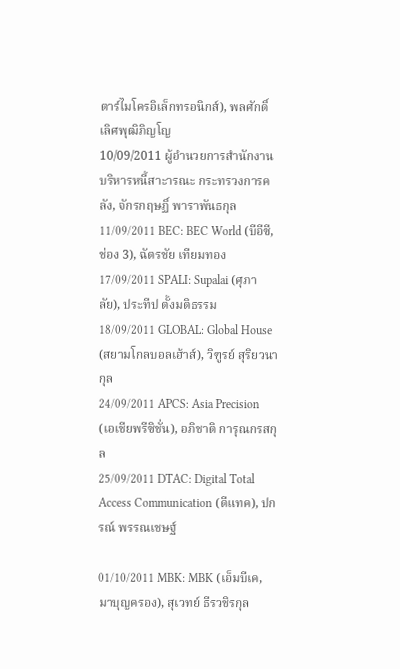ตาร์ไมโครอิเล็กทรอนิกส์), พลศักดิ์ เลิศพุฒิภิญโญ
10/09/2011 ผู้อำนวยการสำนักงานบริหารหนี้สาะารณะ กระทรวงการคลัง, จักรกฤษฏิ์ พาราพันธกุล
11/09/2011 BEC: BEC World (บีอีซี, ช่อง 3), ฉัตรชัย เทียมทอง
17/09/2011 SPALI: Supalai (ศุภาลัย), ประทีป ตั้งมติธรรม
18/09/2011 GLOBAL: Global House (สยามโกลบอลเฮ้าส์), วิฑูรย์ สุริยวนากุล
24/09/2011 APCS: Asia Precision (เอเชียพรีซิชั่น), อภิชาติ การุณกรสกุล
25/09/2011 DTAC: Digital Total Access Communication (ดีแทค), ปกรณ์ พรรณเชษฐ์

01/10/2011 MBK: MBK (เอ็มบีเค, มาบุญครอง), สุเวทย์ ธีรวชิรกุล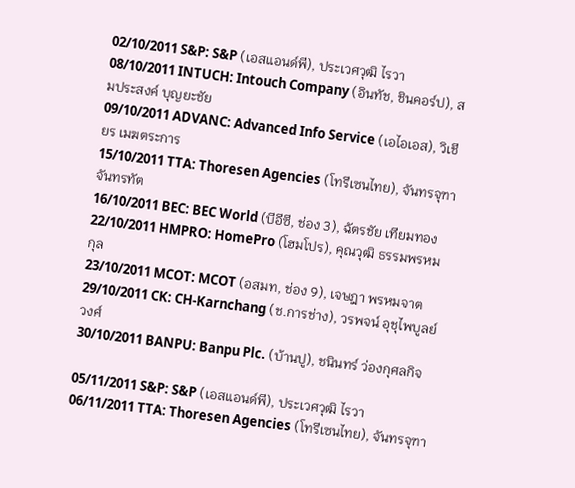02/10/2011 S&P: S&P (เอสแอนด์พี), ประเวศวุฒิ ไรวา
08/10/2011 INTUCH: Intouch Company (อินทัช, ชินคอร์ป), สมประสงค์ บุญยะชัย
09/10/2011 ADVANC: Advanced Info Service (เอไอเอส), วิเชียร เมฆตระการ
15/10/2011 TTA: Thoresen Agencies (โทรีเซนไทย), จันทรจุฑา จันทรทัต
16/10/2011 BEC: BEC World (บีอีซี, ช่อง 3), ฉัตรชัย เทียมทอง
22/10/2011 HMPRO: HomePro (โฮมโปร), คุณวุฒิ ธรรมพรหมกุล
23/10/2011 MCOT: MCOT (อสมท, ช่อง 9), เจษฎา พรหมจาต
29/10/2011 CK: CH-Karnchang (ช.การช่าง), วรพจน์ อุชุไพบูลย์วงศ์
30/10/2011 BANPU: Banpu Plc. (บ้านปู), ชนินทร์ ว่องกุศลกิจ

05/11/2011 S&P: S&P (เอสแอนด์พี), ประเวศวุฒิ ไรวา
06/11/2011 TTA: Thoresen Agencies (โทรีเซนไทย), จันทรจุฑา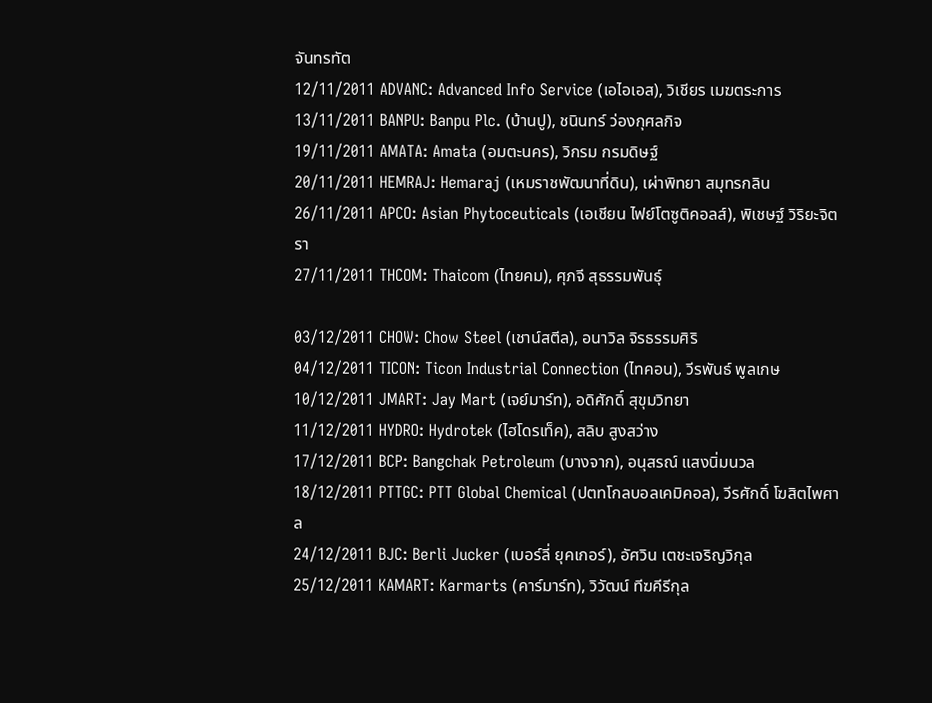จันทรทัต
12/11/2011 ADVANC: Advanced Info Service (เอไอเอส), วิเชียร เมฆตระการ
13/11/2011 BANPU: Banpu Plc. (บ้านปู), ชนินทร์ ว่องกุศลกิจ
19/11/2011 AMATA: Amata (อมตะนคร), วิกรม กรมดิษฐ์
20/11/2011 HEMRAJ: Hemaraj (เหมราชพัฒนาที่ดิน), เผ่าพิทยา สมุทรกลิน
26/11/2011 APCO: Asian Phytoceuticals (เอเชียน ไฟย์โตซูติคอลส์), พิเชษฐ์ วิริยะจิตรา
27/11/2011 THCOM: Thaicom (ไทยคม), ศุภจี สุธรรมพันธุ์

03/12/2011 CHOW: Chow Steel (เชาน์สตีล), อนาวิล จิรธรรมศิริ
04/12/2011 TICON: Ticon Industrial Connection (ไทคอน), วีรพันธ์ พูลเกษ
10/12/2011 JMART: Jay Mart (เจย์มาร์ท), อดิศักดิ์ สุขุมวิทยา
11/12/2011 HYDRO: Hydrotek (ไฮโดรเท็ค), สลิบ สูงสว่าง
17/12/2011 BCP: Bangchak Petroleum (บางจาก), อนุสรณ์ แสงนิ่มนวล
18/12/2011 PTTGC: PTT Global Chemical (ปตทโกลบอลเคมิคอล), วีรศักดิ์ โฆสิตไพศาล
24/12/2011 BJC: Berli Jucker (เบอร์ลี่ ยุคเกอร์), อัศวิน เตชะเจริญวิกุล
25/12/2011 KAMART: Karmarts (คาร์มาร์ท), วิวัฒน์ ทีฆคีรีกุล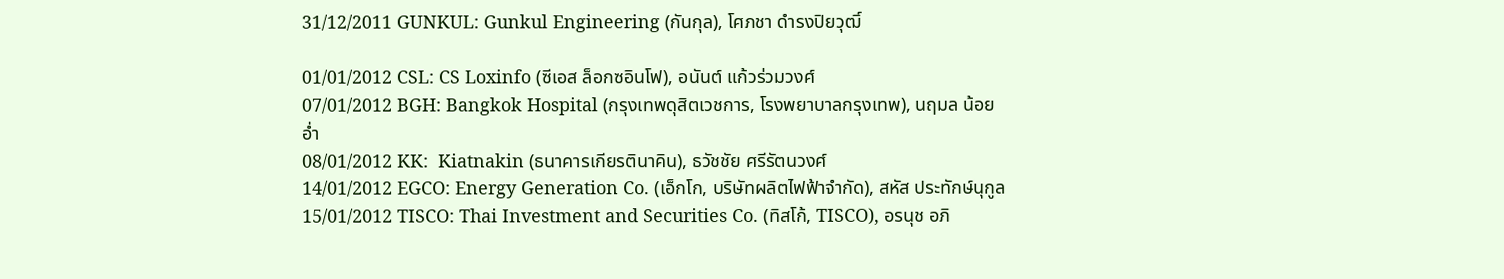31/12/2011 GUNKUL: Gunkul Engineering (กันกุล), โศภชา ดำรงปิยวุฒิ์

01/01/2012 CSL: CS Loxinfo (ซีเอส ล็อกซอินโฟ), อนันต์ แก้วร่วมวงศ์
07/01/2012 BGH: Bangkok Hospital (กรุงเทพดุสิตเวชการ, โรงพยาบาลกรุงเทพ), นฤมล น้อยอ่ำ
08/01/2012 KK:  Kiatnakin (ธนาคารเกียรตินาคิน), ธวัชชัย ศรีรัตนวงศ์
14/01/2012 EGCO: Energy Generation Co. (เอ็กโก, บริษัทผลิตไฟฟ้าจำกัด), สหัส ประทักษ์นุกูล
15/01/2012 TISCO: Thai Investment and Securities Co. (ทิสโก้, TISCO), อรนุช อภิ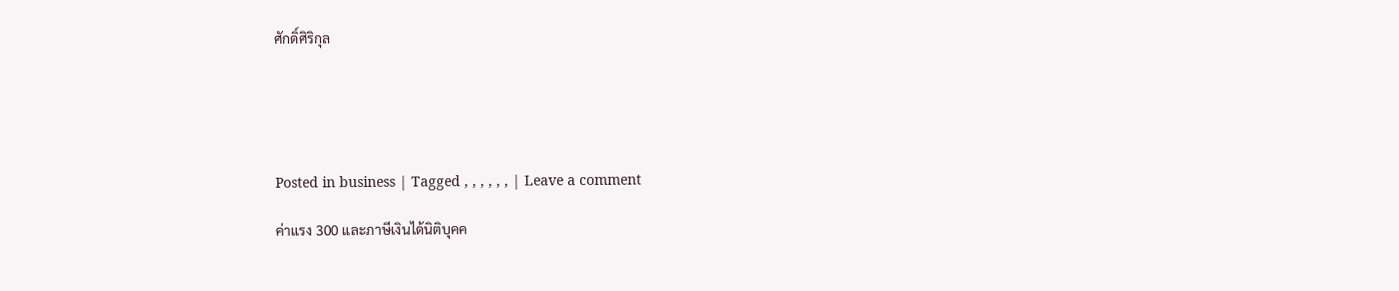ศักดิ์ศิริกุล





Posted in business | Tagged , , , , , , | Leave a comment

ค่าแรง 300 และภาษีเงินได้นิติบุคค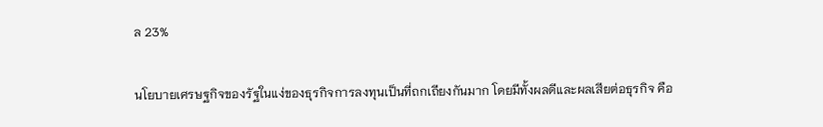ล 23%

นโยบายเศรษฐกิจของรัฐในแง่ของธุรกิจการลงทุนเป็นที่ถกเถียงกันมาก โดยมีทั้งผลดีและผลเสียต่อธุรกิจ คือ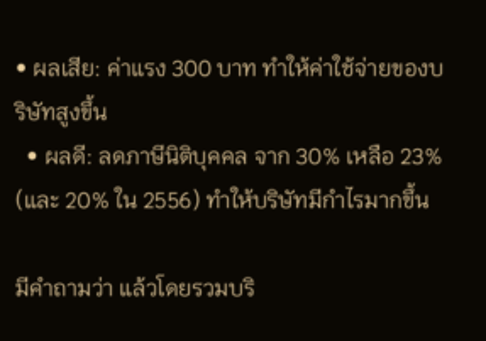• ผลเสีย: ค่าแรง 300 บาท ทำให้ค่าใช้จ่ายของบริษัทสูงขึ้น
  • ผลดี: ลดภาษีนิติบุคคล จาก 30% เหลือ 23% (และ 20% ใน 2556) ทำให้บริษัทมีกำไรมากขึ้น

มีคำถามว่า แล้วโดยรวมบริ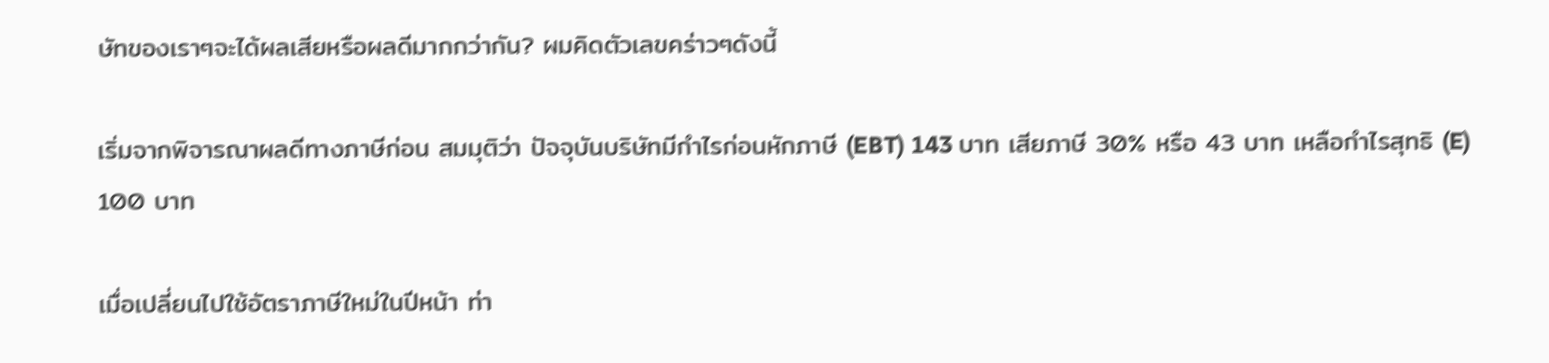ษัทของเราๆจะได้ผลเสียหรือผลดีมากกว่ากัน? ผมคิดตัวเลขคร่าวๆดังนี้

เริ่มจากพิจารณาผลดีทางภาษีก่อน สมมุติว่า ปัจจุบันบริษัทมีกำไรก่อนหักภาษี (EBT) 143 บาท เสียภาษี 30% หรือ 43 บาท เหลือกำไรสุทธิ (E) 100 บาท

เมื่อเปลี่ยนไปใช้อัตราภาษีใหม่ในปีหน้า ท่า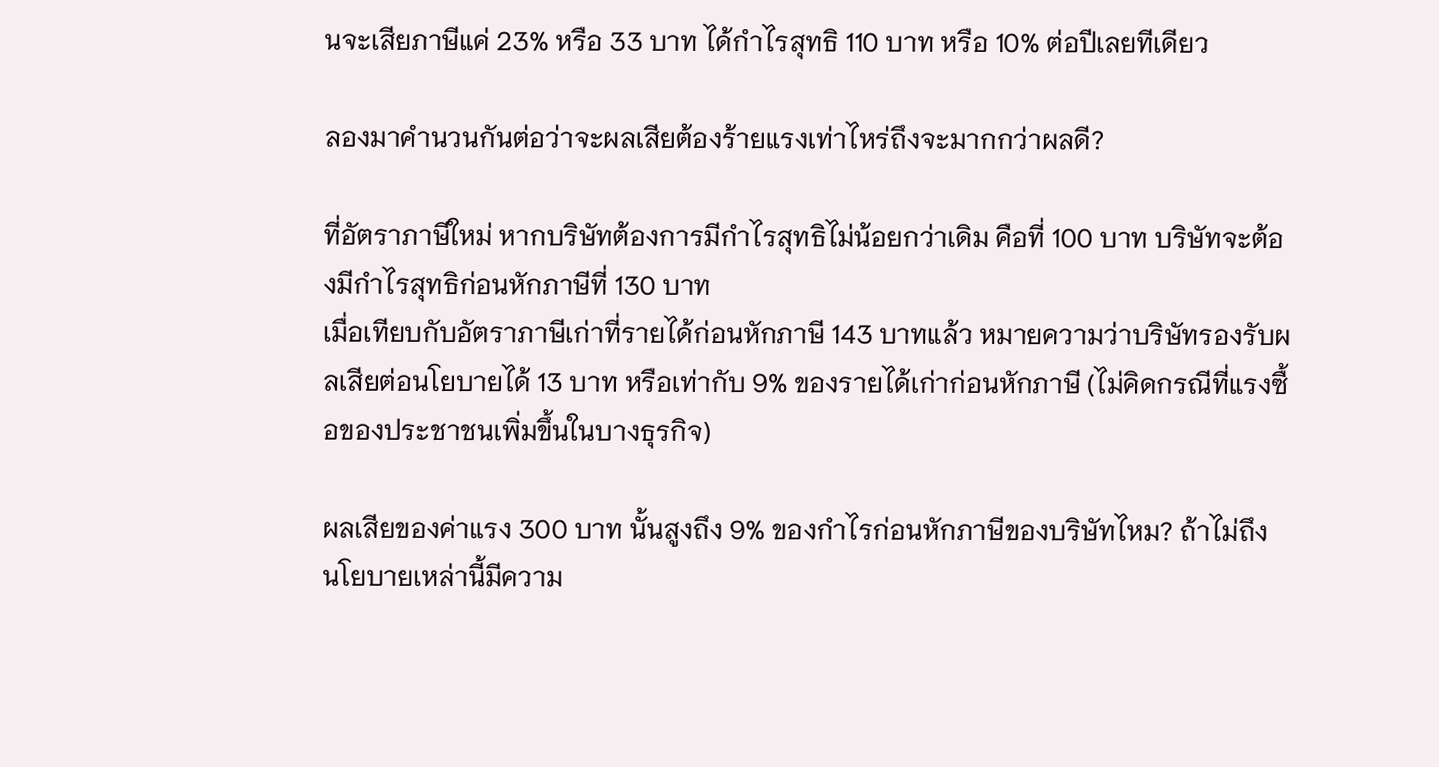นจะเสียภาษีแค่ 23% หรือ 33 บาท ได้กำไรสุทธิ 110 บาท หรือ 10% ต่อปีเลยทีเดียว

ลองมาคำนวนกันต่อว่าจะผลเสียต้องร้ายแรงเท่าไหร่ถึงจะมากกว่าผลดี?

ที่อัตราภาษีใหม่ หากบริษัทต้องการมีกำไรสุทธิไม่น้อยกว่าเดิม คือที่ 100 บาท บริษัทจะต้องมีกำไรสุทธิก่อนหักภาษีที่ 130 บาท
เมื่อเทียบกับอัตราภาษีเก่าที่รายได้ก่อนหักภาษี 143 บาทแล้ว หมายความว่าบริษัทรองรับผลเสียต่อนโยบายได้ 13 บาท หรือเท่ากับ 9% ของรายได้เก่าก่อนหักภาษี (ไม่คิดกรณีที่แรงซื้อของประชาชนเพิ่มขึ้นในบางธุรกิจ)

ผลเสียของค่าแรง 300 บาท นั้นสูงถึง 9% ของกำไรก่อนหักภาษีของบริษัทไหม? ถ้าไม่ถึง นโยบายเหล่านี้มีความ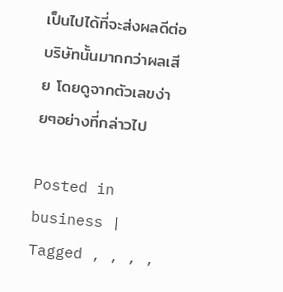เป็นไปได้ที่จะส่งผลดีต่อบริษัทนั้นมากกว่าผลเสีย โดยดูจากตัวเลขง่ายๆอย่างที่กล่าวไป

Posted in business | Tagged , , , ,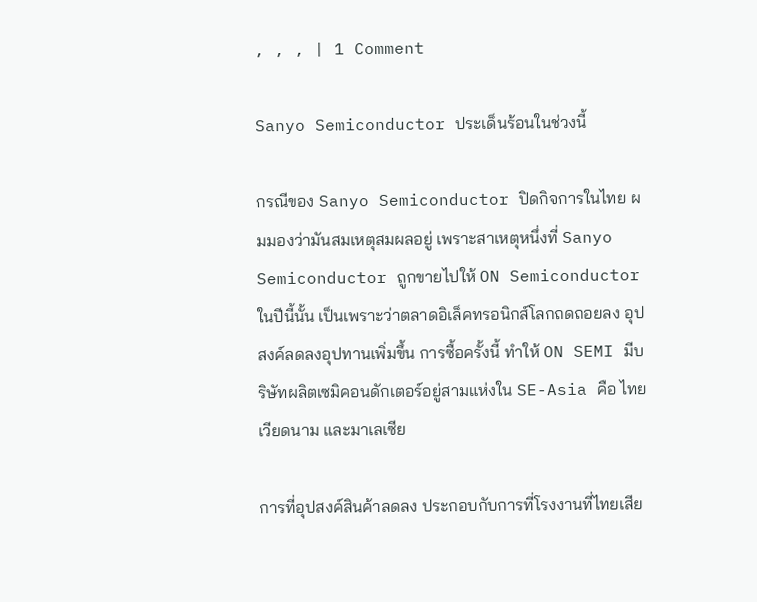, , , | 1 Comment

Sanyo Semiconductor ประเด็นร้อนในช่วงนี้

กรณีของ Sanyo Semiconductor ปิดกิจการในไทย ผมมองว่ามันสมเหตุสมผลอยู่ เพราะสาเหตุหนึ่งที่ Sanyo Semiconductor ถูกขายไปให้ ON Semiconductor ในปีนี้นั้น เป็นเพราะว่าตลาดอิเล็คทรอนิกส์โลกถดถอยลง อุปสงค์ลดลงอุปทานเพิ่มขึ้น การซื้อครั้งนี้ ทำให้ ON SEMI มีบริษัทผลิตเซมิคอนดักเตอร์อยู่สามแห่งใน SE-Asia คือ ไทย เวียดนาม และมาเลเซีย

การที่อุปสงค์สินค้าลดลง ประกอบกับการที่โรงงานที่ไทยเสีย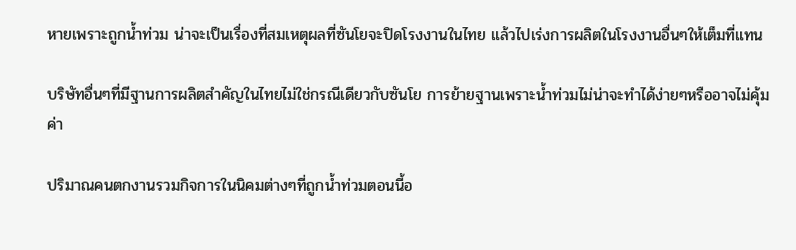หายเพราะถูกน้ำท่วม น่าจะเป็นเรื่องที่สมเหตุผลที่ซันโยจะปิดโรงงานในไทย แล้วไปเร่งการผลิตในโรงงานอื่นๆให้เต็มที่แทน

บริษัทอื่นๆที่มีฐานการผลิตสำคัญในไทยไม่ใช่กรณีเดียวกับซันโย การย้ายฐานเพราะน้ำท่วมไม่น่าจะทำได้ง่ายๆหรืออาจไม่คุ้มค่า

ปริมาณคนตกงานรวมกิจการในนิคมต่างๆที่ถูกน้ำท่วมตอนนี้อ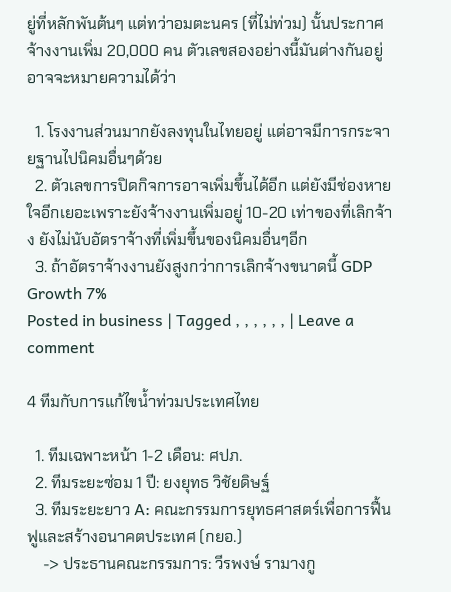ยู่ที่หลักพันต้นๆ แต่ทว่าอมตะนคร (ที่ไม่ท่วม) นั้นประกาศจ้างงานเพิ่ม 20,000 คน ตัวเลขสองอย่างนี้มันต่างกันอยู่ อาจจะหมายความได้ว่า

  1. โรงงานส่วนมากยังลงทุนในไทยอยู่ แต่อาจมีการกระจายฐานไปนิคมอื่นๆด้วย
  2. ตัวเลขการปิดกิจการอาจเพิ่มขึ้นได้อีก แต่ยังมีช่องหายใจอีกเยอะเพราะยังจ้างงานเพิ่มอยู่ 10-20 เท่าของที่เลิกจ้าง ยังไม่นับอัตราจ้างที่เพิ่มขึ้นของนิคมอื่นๆอีก
  3. ถ้าอัตราจ้างงานยังสูงกว่าการเลิกจ้างขนาดนี้ GDP Growth 7%
Posted in business | Tagged , , , , , , | Leave a comment

4 ทีมกับการแก้ไขน้ำท่วมประเทศไทย

  1. ทีมเฉพาะหน้า 1-2 เดือน: ศปภ.
  2. ทีมระยะซ่อม 1 ปี: ยงยุทธ วิชัยดิษฐ์
  3. ทีมระยะยาว A: คณะกรรมการยุทธศาสตร์เพื่อการฟื้นฟูและสร้างอนาคตประเทศ (กยอ.)
    -> ประธานคณะกรรมการ: วีรพงษ์ รามางกู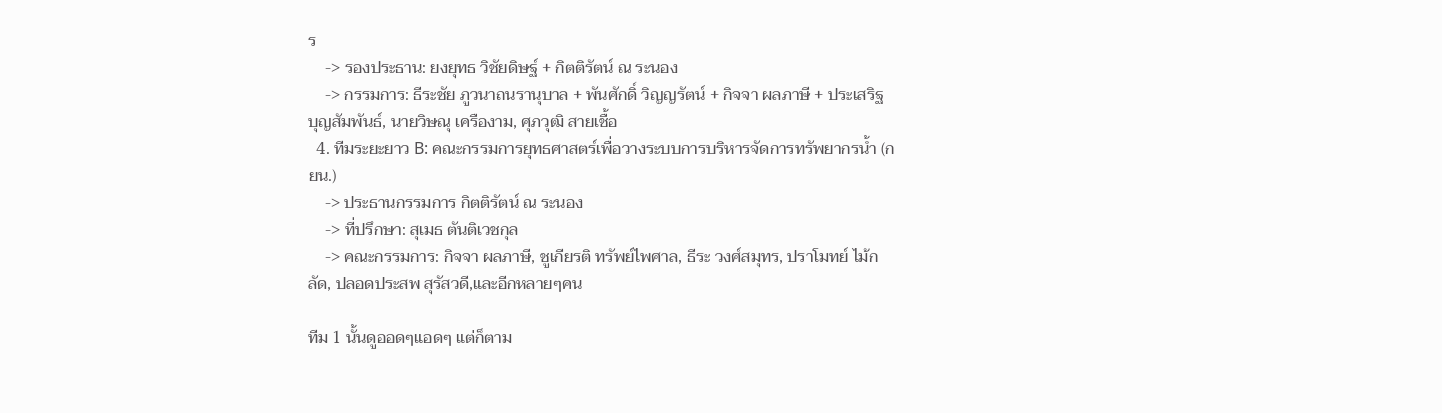ร
    -> รองประธาน: ยงยุทธ วิชัยดิษฐ์ + กิตติรัตน์ ณ ระนอง
    -> กรรมการ: ธีระชัย ภูวนาถนรานุบาล + พันศักดิ์ วิญญรัตน์ + กิจจา ผลภาษี + ประเสริฐ บุญสัมพันธ์, นายวิษณุ เครืองาม, ศุภวุฒิ สายเชื้อ
  4. ทีมระยะยาว B: คณะกรรมการยุทธศาสตร์เพื่อวางระบบการบริหารจัดการทรัพยากรน้ำ (กยน.)
    -> ประธานกรรมการ กิตติรัตน์ ณ ระนอง
    -> ที่ปรึกษา: สุเมธ ตันติเวชกุล
    -> คณะกรรมการ: กิจจา ผลภาษี, ชูเกียรติ ทรัพย์ไพศาล, ธีระ วงศ์สมุทร, ปราโมทย์ ไม้กลัด, ปลอดประสพ สุรัสวดี,และอีกหลายๆคน

ทีม 1 นั้นดูออดๆแอดๆ แต่ก็ตาม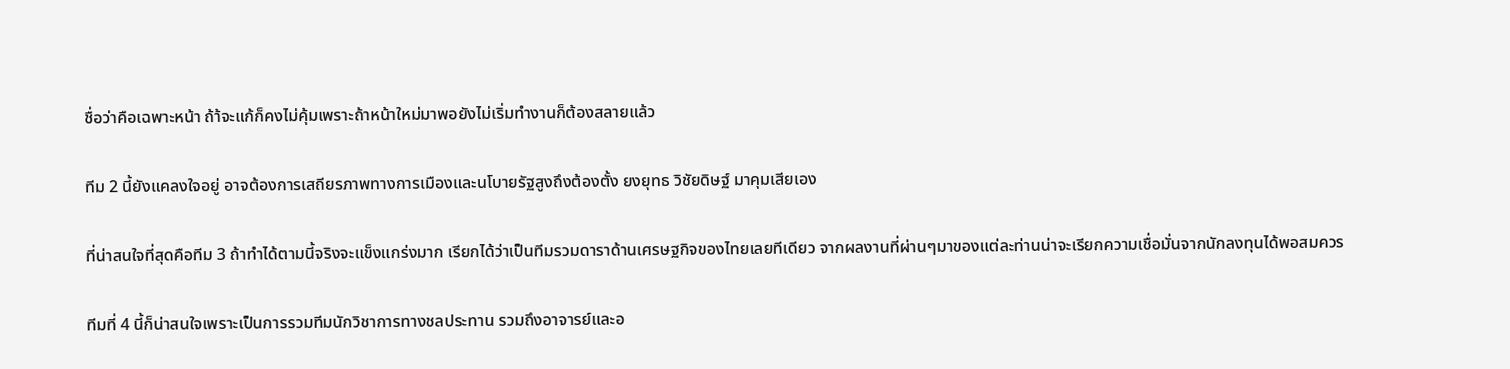ชื่อว่าคือเฉพาะหน้า ถ้า้จะแก้ก็คงไม่คุ้มเพราะถ้าหน้าใหม่มาพอยังไม่เริ่มทำงานก็ต้องสลายแล้ว

ทีม 2 นี้ยังแคลงใจอยู่ อาจต้องการเสถียรภาพทางการเมืองและนโบายรัฐสูงถึงต้องตั้ง ยงยุทธ วิชัยดิษฐ์ มาคุมเสียเอง

ที่น่าสนใจที่สุดคือทีม 3 ถ้าทำได้ตามนี้จริงจะแข็งแกร่งมาก เรียกได้ว่าเป็นทีมรวมดาราด้านเศรษฐกิจของไทยเลยทีเดียว จากผลงานที่ผ่านๆมาของแต่ละท่านน่าจะเรียกความเชื่อมั่นจากนักลงทุนได้พอสมควร

ทีมที่ 4 นี้ก็น่าสนใจเพราะเป็นการรวมทีมนักวิชาการทางชลประทาน รวมถึงอาจารย์และอ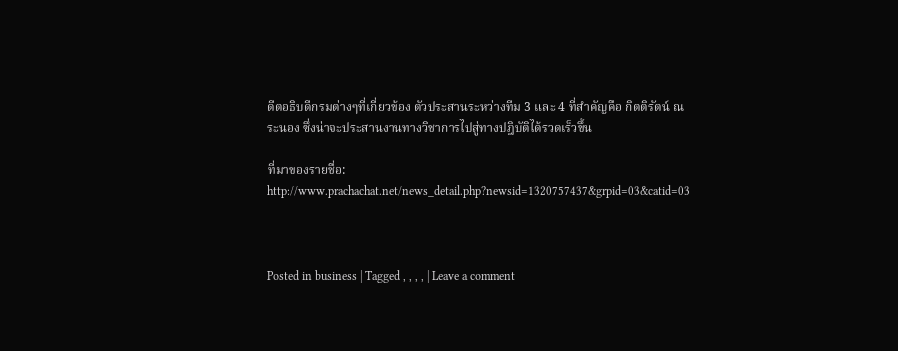ดีตอธิบดีกรมต่างๆที่เกี่ยวข้อง ตัวประสานระหว่างทีม 3 และ 4 ที่สำคัญคือ กิตติรัตน์ ณ ระนอง ซึ่งน่าจะประสานงานทางวิชาการไปสู่ทางปฎิบัติได้รวดเร็วขึ้น

ที่มาของรายชื่อ: http://www.prachachat.net/news_detail.php?newsid=1320757437&grpid=03&catid=03



Posted in business | Tagged , , , , | Leave a comment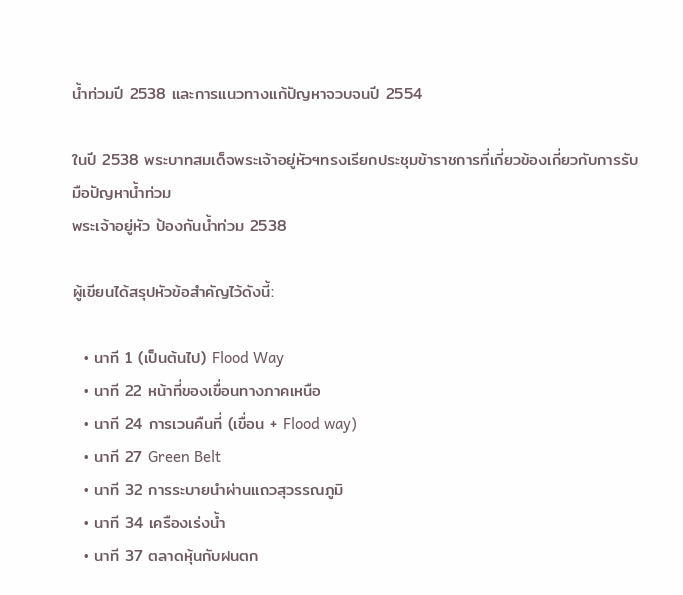น้ำท่วมปี 2538 และการแนวทางแก้ปัญหาจวบจนปี 2554

ในปี 2538 พระบาทสมเด็จพระเจ้าอยู่หัวฯทรงเรียกประชุมข้าราชการที่เกี่ยวข้องเกี่ยวกับการรับมือปัญหาน้ำท่วม
พระเจ้าอยู่หัว ป้องกันน้ำท่วม 2538

ผู้เขียนได้สรุปหัวข้อสำคัญไว้ดังนี้:

  • นาที 1 (เป็นต้นไป) Flood Way
  • นาที 22 หน้าที่ของเขื่อนทางภาคเหนือ
  • นาที 24 การเวนคืนที่ (เขื่อน + Flood way)
  • นาที 27 Green Belt
  • นาที 32 การระบายนำผ่านแถวสุวรรณภูมิ
  • นาที 34 เครืองเร่งน้ำ
  • นาที 37 ตลาดหุ้นกับฝนตก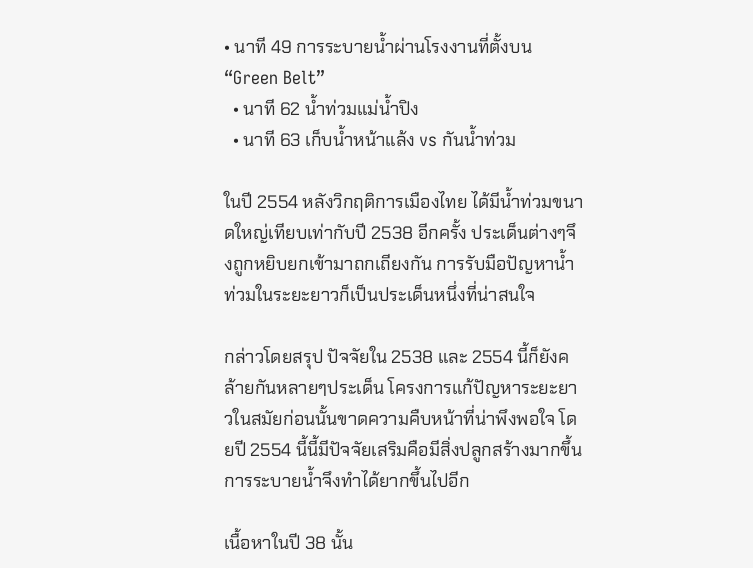• นาที 49 การระบายน้ำผ่านโรงงานที่ตั้งบน “Green Belt”
  • นาที 62 น้ำท่วมแม่น้ำปิง
  • นาที 63 เก็บน้ำหน้าแล้ง vs กันน้ำท่วม

ในปี 2554 หลังวิกฤติการเมืองไทย ได้มีน้ำท่วมขนาดใหญ่เทียบเท่ากับปี 2538 อีกครั้ง ประเด็นต่างๆจึงถูกหยิบยกเข้ามาถกเถียงกัน การรับมือปัญหาน้ำท่วมในระยะยาวก็เป็นประเด็นหนึ่งที่น่าสนใจ

กล่าวโดยสรุป ปัจจัยใน 2538 และ 2554 นี้ก็ยังคล้ายกันหลายๆประเด็น โครงการแก้ปัญหาระยะยาวในสมัยก่อนนั้นขาดความคืบหน้าที่น่าพึงพอใจ โดยปี 2554 นี้นี้มีปัจจัยเสริมคือมีสิ่งปลูกสร้างมากขึ้น การระบายน้ำจึงทำได้ยากขึ้นไปอีก

เนื้อหาในปี 38 นั้น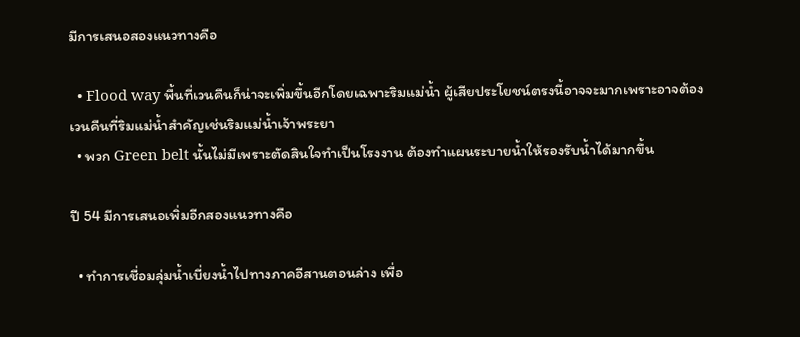มีการเสนอสองแนวทางคือ

  • Flood way พื้นที่เวนคืนก็น่าจะเพิ่มขึ้นอีกโดยเฉพาะริมแม่น้ำ ผู้เสียประโยชน์ตรงนี้อาจจะมากเพราะอาจต้องเวนคืนที่ริมแม่น้ำสำคัญเช่นริมแม่น้ำเจ้าพระยา
  • พวก Green belt นั้นไม่มีเพราะตัดสินใจทำเป็นโรงงาน ต้องทำแผนระบายน้ำให้รองรับน้ำได้มากขึ้น

ปี 54 มีการเสนอเพิ่มอีกสองแนวทางคือ

  • ทำการเชื่อมลุ่มน้ำเบี่ยงน้ำไปทางภาคอีสานตอนล่าง เพื่อ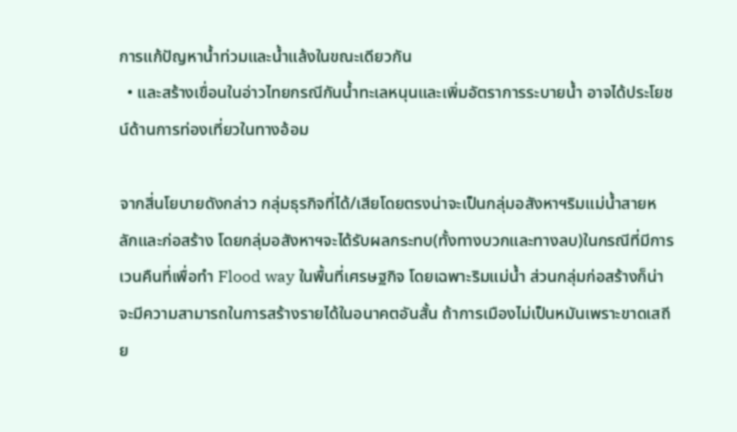การแก้ปัญหาน้ำท่วมและน้ำแล้งในขณะเดียวกัน
  • และสร้างเขื่อนในอ่าวไทยกรณีกันน้ำทะเลหนุนและเพิ่มอัตราการระบายน้ำ อาจได้ประโยชน์ด้านการท่องเที่ยวในทางอ้อม

จากสี่นโยบายดังกล่าว กลุ่มธุรกิจที่ได้/เสียโดยตรงน่าจะเป็นกลุ่มอสังหาฯริมแม่น้ำสายหลักและก่อสร้าง โดยกลุ่มอสังหาฯจะได้รับผลกระทบ(ทั้งทางบวกและทางลบ)ในกรณีที่มีการเวนคืนที่เพื่อทำ Flood way ในพื้นที่เศรษฐกิจ โดยเฉพาะริมแม่น้ำ ส่วนกลุ่มก่อสร้างก็น่าจะมีความสามารถในการสร้างรายได้ในอนาคตอันสั้น ถ้าการเมืองไม่เป็นหมันเพราะขาดเสถีย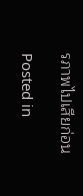รภาพไปเสียก่อน

Posted in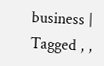business | Tagged , ,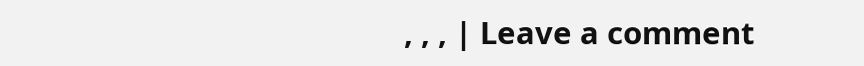, , , | Leave a comment